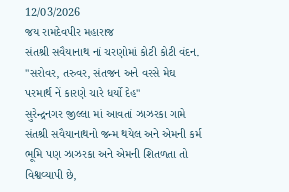12/03/2026
જય રામદેવપીર મહારાજ
સંતશ્રી સવૈયાનાથ નાં ચરણોમાં કોટી કોટી વંદન.
"સરોવર, તરુવર, સંતજન અને વરસે મેઘ
પરમાર્થ નેં કારણે ચારે ધર્યો દેહ"
સુરેન્દ્રનગર જીલ્લા માં આવતાં ઝાઝરકા ગામે સંતશ્રી સવૈયાનાથનો જન્મ થયેલ અને એમની કર્મ ભૂમિ પણ ઝાઝરકા અને એમની શિતળતા તો વિશ્વવ્યાપી છે,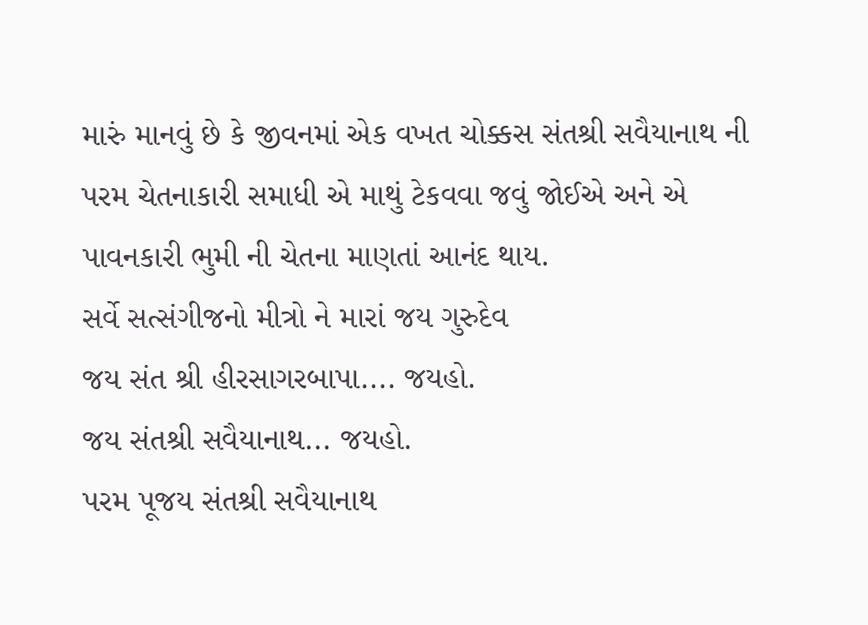મારું માનવું છે કે જીવનમાં એક વખત ચોક્કસ સંતશ્રી સવૈયાનાથ ની પરમ ચેતનાકારી સમાધી એ માથું ટેકવવા જવું જોઈએ અને એ પાવનકારી ભુમી ની ચેતના માણતાં આનંદ થાય.
સર્વે સત્સંગીજનો મીત્રો ને મારાં જય ગુરુદેવ
જય સંત શ્રી હીરસાગરબાપા.... જયહો.
જય સંતશ્રી સવૈયાનાથ... જયહો.
પરમ પૂજય સંતશ્રી સવૈયાનાથ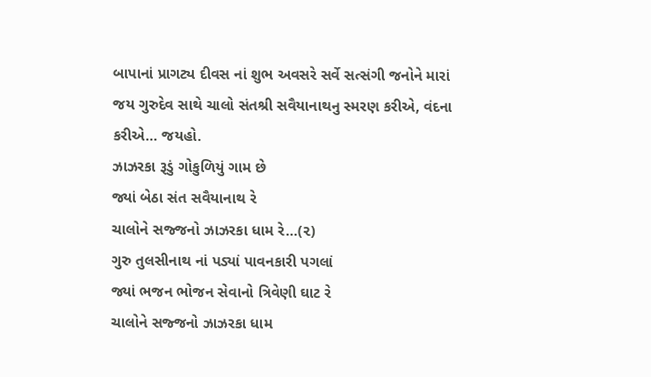બાપાનાં પ્રાગટ્ય દીવસ નાં શુભ અવસરે સર્વે સત્સંગી જનોને મારાં જય ગુરુદેવ સાથે ચાલો સંતશ્રી સવૈયાનાથનુ સ્મરણ કરીએ, વંદના કરીએ... જયહો.
ઝાઝરકા રૂડું ગોકુળિયું ગામ છે
જ્યાં બેઠા સંત સવૈયાનાથ રે
ચાલોને સજ્જનો ઝાઝરકા ધામ રે...(૨)
ગુરુ તુલસીનાથ નાં પડ્યાં પાવનકારી પગલાં
જ્યાં ભજન ભોજન સેવાનો ત્રિવેણી ઘાટ રે
ચાલોને સજ્જનો ઝાઝરકા ધામ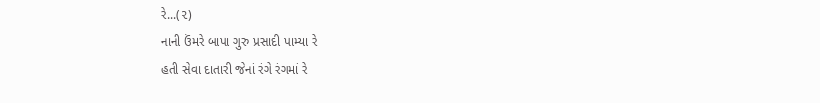રે...(૨)
નાની ઉંમરે બાપા ગુરુ પ્રસાદી પામ્યા રે
હતી સેવા દાતારી જેનાં રંગે રંગમાં રે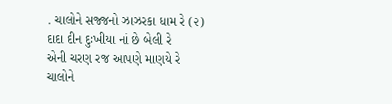. ચાલોને સજ્જનો ઝાઝરકા ધામ રે (૨)
દાદા દીન દુઃખીયા નાં છે બેલી રે
એની ચરણ રજ આપણે માણયે રે
ચાલોને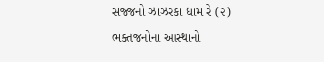સજ્જનો ઝાઝરકા ધામ રે (૨)
ભક્તજનોના આસ્થાનો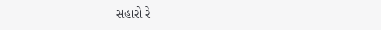સહારો રે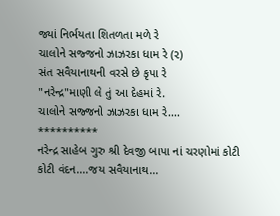જ્યાં નિર્ભયતા શિતળતા મળે રે
ચાલોને સજ્જનો ઝાઝરકા ધામ રે (૨)
સંત સવૈયાનાથની વરસે છે કૃપા રે
"નરેન્દ્ર"માણી લે તું આ દેહમાં રે.
ચાલોને સજ્જનો ઝાઝરકા ધામ રે....
**********
નરેન્દ્ર સાહેબ ગુરુ શ્રી દેવજી બાપા નાં ચરણોમાં કોટી કોટી વંદન....જય સવૈયાનાથ...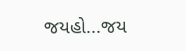જયહો...જય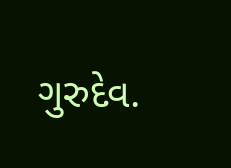ગુરુદેવ.